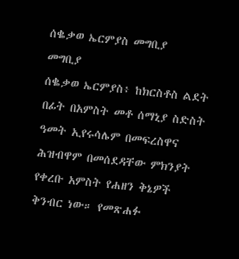ሰቈቃወ ኤርምያስ መግቢያ
መግቢያ
ሰቈቃወ ኤርምያስ፥ ከክርስቶስ ልደት በፊት በአምስት መቶ ሰማኒያ ስድስት ዓመት ኢየሩሳሌም በመፍረስዋና ሕዝብዋም በመሰደዳቸው ምክንያት የቀረቡ አምስት የሐዘን ቅኔዎች ቅንብር ነው። የመጽሐፉ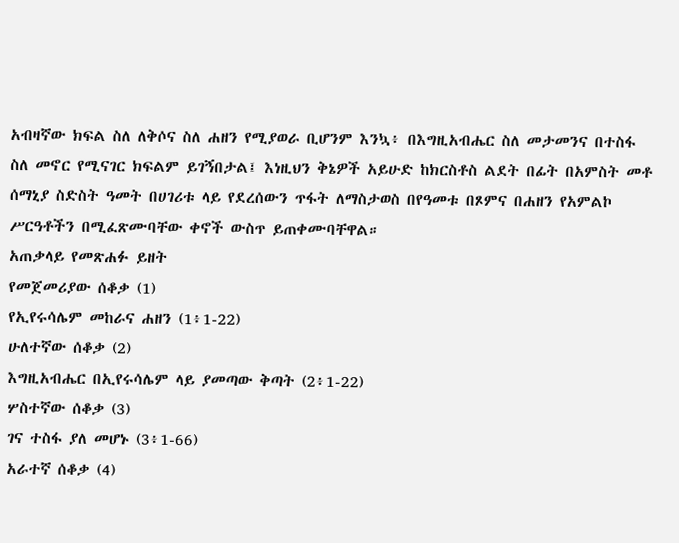አብዛኛው ክፍል ስለ ለቅሶና ስለ ሐዘን የሚያወራ ቢሆንም እንኳ፥ በእግዚአብሔር ስለ መታመንና በተስፋ ስለ መኖር የሚናገር ክፍልም ይገኝበታል፤ እነዚህን ቅኔዎች አይሁድ ከክርስቶስ ልደት በፊት በአምስት መቶ ሰማኒያ ስድስት ዓመት በሀገሪቱ ላይ የደረሰውን ጥፋት ለማስታወስ በየዓመቱ በጾምና በሐዘን የአምልኮ ሥርዓቶችን በሚፈጽሙባቸው ቀኖች ውስጥ ይጠቀሙባቸዋል።
አጠቃላይ የመጽሐፉ ይዘት
የመጀመሪያው ሰቆቃ (1)
የኢየሩሳሌም መከራና ሐዘን (1፥1-22)
ሁለተኛው ሰቆቃ (2)
እግዚአብሔር በኢየሩሳሌም ላይ ያመጣው ቅጣት (2፥1-22)
ሦስተኛው ሰቆቃ (3)
ገና ተስፋ ያለ መሆኑ (3፥1-66)
አራተኛ ሰቆቃ (4)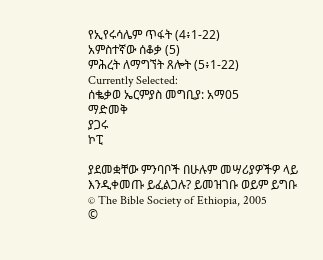የኢየሩሳሌም ጥፋት (4፥1-22)
አምስተኛው ሰቆቃ (5)
ምሕረት ለማግኘት ጸሎት (5፥1-22)
Currently Selected:
ሰቈቃወ ኤርምያስ መግቢያ: አማ05
ማድመቅ
ያጋሩ
ኮፒ

ያደመቋቸው ምንባቦች በሁሉም መሣሪያዎችዎ ላይ እንዲቀመጡ ይፈልጋሉ? ይመዝገቡ ወይም ይግቡ
© The Bible Society of Ethiopia, 2005
©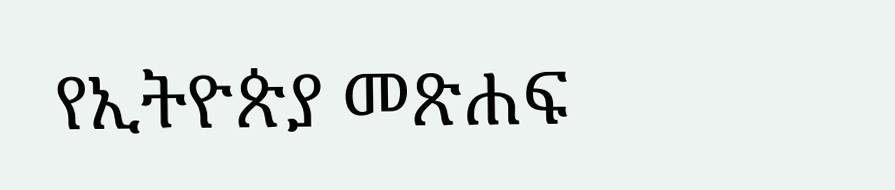የኢትዮጵያ መጽሐፍ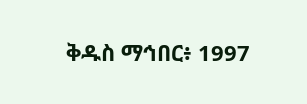ቅዱስ ማኅበር፥ 1997